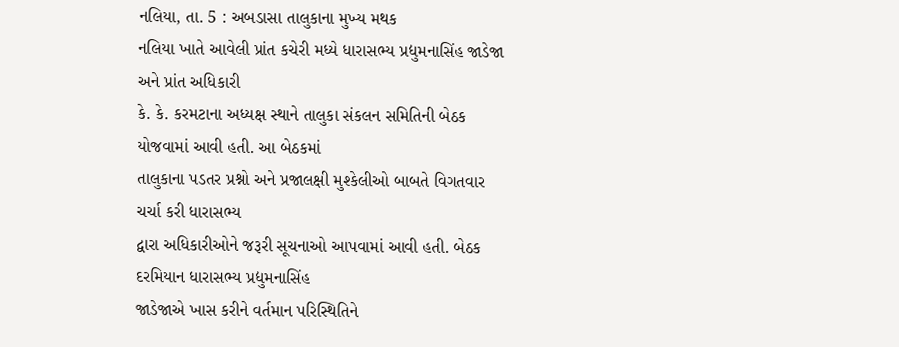નલિયા, તા. 5 : અબડાસા તાલુકાના મુખ્ય મથક
નલિયા ખાતે આવેલી પ્રાંત કચેરી મધ્યે ધારાસભ્ય પ્રદ્યુમનાસિંહ જાડેજા અને પ્રાંત અધિકારી
કે. કે. કરમટાના અધ્યક્ષ સ્થાને તાલુકા સંકલન સમિતિની બેઠક યોજવામાં આવી હતી. આ બેઠકમાં
તાલુકાના પડતર પ્રશ્નો અને પ્રજાલક્ષી મુશ્કેલીઓ બાબતે વિગતવાર ચર્ચા કરી ધારાસભ્ય
દ્વારા અધિકારીઓને જરૂરી સૂચનાઓ આપવામાં આવી હતી. બેઠક દરમિયાન ધારાસભ્ય પ્રદ્યુમનાસિંહ
જાડેજાએ ખાસ કરીને વર્તમાન પરિસ્થિતિને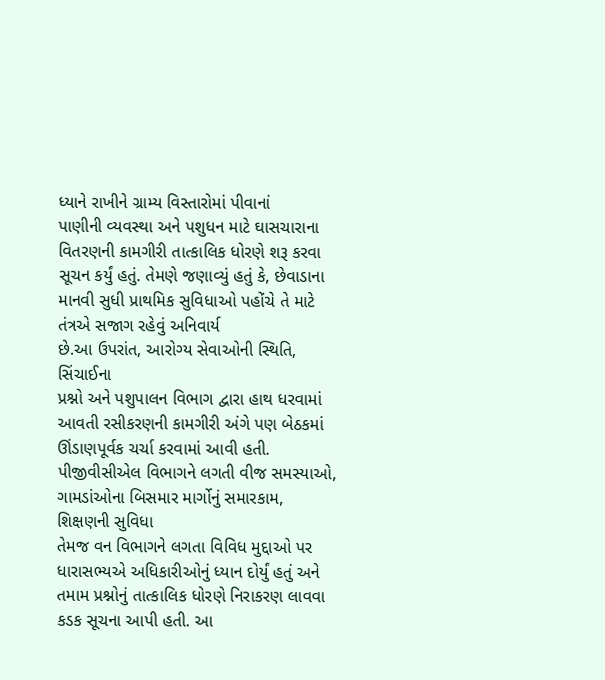ધ્યાને રાખીને ગ્રામ્ય વિસ્તારોમાં પીવાનાં
પાણીની વ્યવસ્થા અને પશુધન માટે ઘાસચારાના વિતરણની કામગીરી તાત્કાલિક ધોરણે શરૂ કરવા
સૂચન કર્યું હતું. તેમણે જણાવ્યું હતું કે, છેવાડાના માનવી સુધી પ્રાથમિક સુવિધાઓ પહોંચે તે માટે તંત્રએ સજાગ રહેવું અનિવાર્ય
છે.આ ઉપરાંત, આરોગ્ય સેવાઓની સ્થિતિ, સિંચાઈના
પ્રશ્નો અને પશુપાલન વિભાગ દ્વારા હાથ ધરવામાં આવતી રસીકરણની કામગીરી અંગે પણ બેઠકમાં
ઊંડાણપૂર્વક ચર્ચા કરવામાં આવી હતી. પીજીવીસીએલ વિભાગને લગતી વીજ સમસ્યાઓ, ગામડાંઓના બિસમાર માર્ગોનું સમારકામ, શિક્ષણની સુવિધા
તેમજ વન વિભાગને લગતા વિવિધ મુદ્દાઓ પર ધારાસભ્યએ અધિકારીઓનું ધ્યાન દોર્યું હતું અને
તમામ પ્રશ્નોનું તાત્કાલિક ધોરણે નિરાકરણ લાવવા કડક સૂચના આપી હતી. આ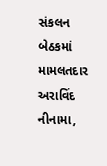સંકલન બેઠકમાં
મામલતદાર અરાવિંદ નીનામા,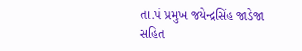તા.પં પ્રમુખ જયેન્દ્રસિંહ જાડેજા સહિત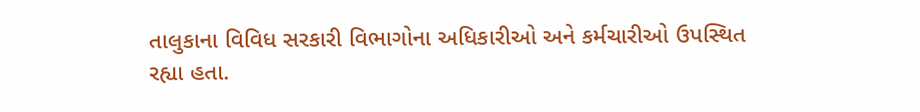તાલુકાના વિવિધ સરકારી વિભાગોના અધિકારીઓ અને કર્મચારીઓ ઉપસ્થિત રહ્યા હતા.